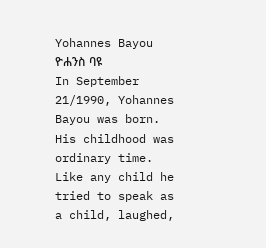Yohannes Bayou
ዮሐንስ ባዩ
In September 21/1990, Yohannes Bayou was born. His childhood was ordinary time. Like any child he tried to speak as a child, laughed,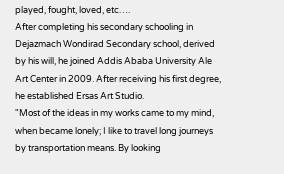played, fought, loved, etc….
After completing his secondary schooling in Dejazmach Wondirad Secondary school, derived by his will, he joined Addis Ababa University Ale Art Center in 2009. After receiving his first degree, he established Ersas Art Studio.
"Most of the ideas in my works came to my mind, when became lonely; I like to travel long journeys by transportation means. By looking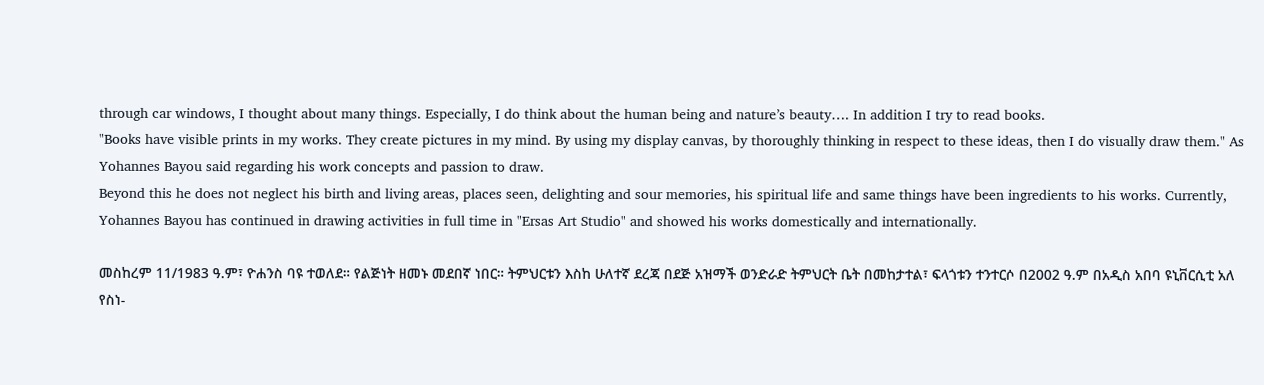through car windows, I thought about many things. Especially, I do think about the human being and nature’s beauty…. In addition I try to read books.
"Books have visible prints in my works. They create pictures in my mind. By using my display canvas, by thoroughly thinking in respect to these ideas, then I do visually draw them." As Yohannes Bayou said regarding his work concepts and passion to draw.
Beyond this he does not neglect his birth and living areas, places seen, delighting and sour memories, his spiritual life and same things have been ingredients to his works. Currently, Yohannes Bayou has continued in drawing activities in full time in "Ersas Art Studio" and showed his works domestically and internationally.

መስከረም 11/1983 ዓ.ም፣ ዮሐንስ ባዩ ተወለደ። የልጅነት ዘመኑ መደበኛ ነበር። ትምህርቱን እስከ ሁለተኛ ደረጃ በደጅ አዝማች ወንድራድ ትምህርት ቤት በመከታተል፣ ፍላጎቱን ተንተርሶ በ2002 ዓ.ም በአዲስ አበባ ዩኒቨርሲቲ አለ የስነ-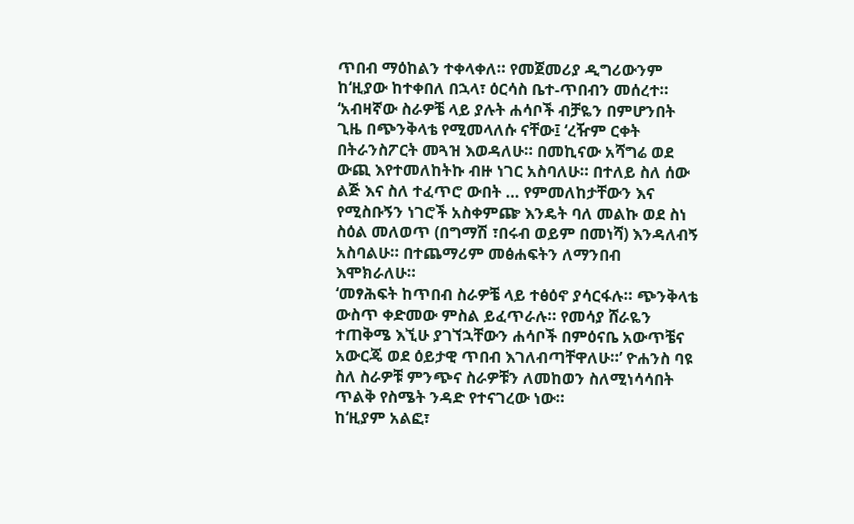ጥበብ ማዕከልን ተቀላቀለ። የመጀመሪያ ዲግሪውንም ከ‘ዚያው ከተቀበለ በኋላ፣ ዕርሳስ ቤተ-ጥበብን መሰረተ።
‘አብዛኛው ስራዎቼ ላይ ያሉት ሐሳቦች ብቻዬን በምሆንበት ጊዜ በጭንቅላቴ የሚመላለሱ ናቸው፤ ‘ረዥም ርቀት በትራንስፖርት መጓዝ እወዳለሁ። በመኪናው አሻግሬ ወደ ውጪ እየተመለከትኩ ብዙ ነገር አስባለሁ። በተለይ ስለ ሰው ልጅ እና ስለ ተፈጥሮ ውበት … የምመለከታቸውን እና የሚስቡኝን ነገሮች አስቀምጬ እንዴት ባለ መልኩ ወደ ስነ ስዕል መለወጥ (በግማሽ ፣በሩብ ወይም በመነሻ) እንዳለብኝ አስባልሁ። በተጨማሪም መፅሐፍትን ለማንበብ እሞክራለሁ።
‘መፃሕፍት ከጥበብ ስራዎቼ ላይ ተፅዕኖ ያሳርፋሉ። ጭንቅላቴ ውስጥ ቀድመው ምስል ይፈጥራሉ። የመሳያ ሸራዬን ተጠቅሜ እኚሁ ያገኘኋቸውን ሐሳቦች በምዕናቤ አውጥቼና አውርጄ ወደ ዕይታዊ ጥበብ እገለብጣቸዋለሁ።’ ዮሐንስ ባዩ ስለ ስራዎቹ ምንጭና ስራዎቹን ለመከወን ስለሚነሳሳበት ጥልቅ የስሜት ንዳድ የተናገረው ነው።
ከ‘ዚያም አልፎ፣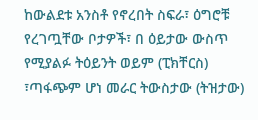ከውልደቱ አንስቶ የኖረበት ስፍራ፣ ዕግሮቹ የረገጧቸው ቦታዎች፣ በ ዕይታው ውስጥ የሚያልፉ ትዕይንት ወይም (ፒክቸርስ) ፣ጣፋጭም ሆነ መራር ትውስታው (ትዝታው)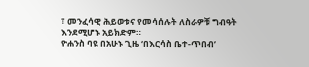፣ መንፈሳዊ ሕይወቱና የመሳሰሉት ለስራዎቹ ግብዓት እንደሚሆኑ አይክድም።
ዮሐንስ ባዩ በአሁኑ ጊዜ ‘በእርሳስ ቤተ-ጥበብ’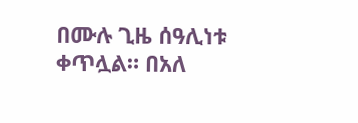በሙሉ ጊዜ ሰዓሊነቱ ቀጥሏል። በአለ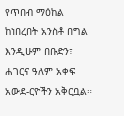የጥበብ ማዕከል ከነበረበት አንስቶ በግል እንዲሁም በቡድን፣ ሐገርና ዓለም አቀፍ አውደ-ርዮችን አቅርቧል።